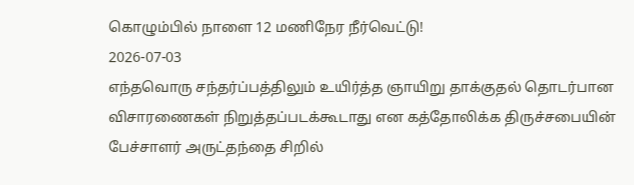கொழும்பில் நாளை 12 மணிநேர நீர்வெட்டு!
2026-07-03
எந்தவொரு சந்தர்ப்பத்திலும் உயிர்த்த ஞாயிறு தாக்குதல் தொடர்பான விசாரணைகள் நிறுத்தப்படக்கூடாது என கத்தோலிக்க திருச்சபையின் பேச்சாளர் அருட்தந்தை சிறில்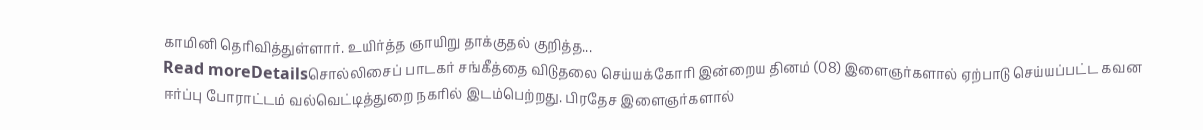காமினி தெரிவித்துள்ளார். உயிர்த்த ஞாயிறு தாக்குதல் குறித்த...
Read moreDetailsசொல்லிசைப் பாடகர் சங்கீத்தை விடுதலை செய்யக்கோரி இன்றைய தினம் (08) இளைஞர்களால் ஏற்பாடு செய்யப்பட்ட கவன ஈர்ப்பு போராட்டம் வல்வெட்டித்துறை நகரில் இடம்பெற்றது. பிரதேச இளைஞர்களால்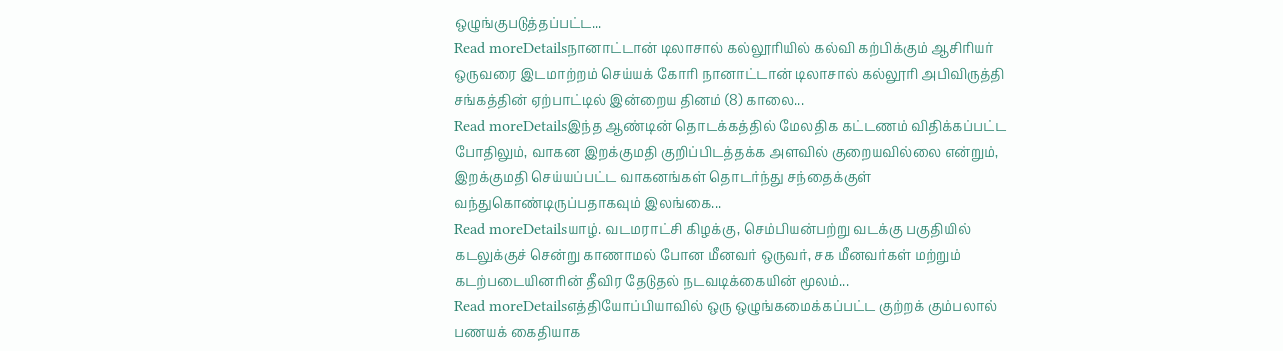ஒழுங்குபடுத்தப்பட்ட...
Read moreDetailsநானாட்டான் டிலாசால் கல்லூரியில் கல்வி கற்பிக்கும் ஆசிரியர் ஒருவரை இடமாற்றம் செய்யக் கோரி நானாட்டான் டிலாசால் கல்லூரி அபிவிருத்தி சங்கத்தின் ஏற்பாட்டில் இன்றைய தினம் (8) காலை...
Read moreDetailsஇந்த ஆண்டின் தொடக்கத்தில் மேலதிக கட்டணம் விதிக்கப்பட்ட போதிலும், வாகன இறக்குமதி குறிப்பிடத்தக்க அளவில் குறையவில்லை என்றும், இறக்குமதி செய்யப்பட்ட வாகனங்கள் தொடர்ந்து சந்தைக்குள் வந்துகொண்டிருப்பதாகவும் இலங்கை...
Read moreDetailsயாழ். வடமராட்சி கிழக்கு, செம்பியன்பற்று வடக்கு பகுதியில் கடலுக்குச் சென்று காணாமல் போன மீனவர் ஒருவர், சக மீனவர்கள் மற்றும் கடற்படையினரின் தீவிர தேடுதல் நடவடிக்கையின் மூலம்...
Read moreDetailsஎத்தியோப்பியாவில் ஒரு ஒழுங்கமைக்கப்பட்ட குற்றக் கும்பலால் பணயக் கைதியாக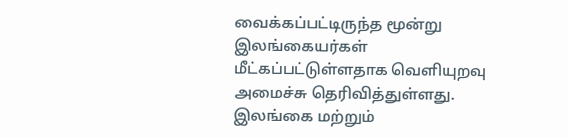வைக்கப்பட்டிருந்த மூன்று இலங்கையர்கள் மீட்கப்பட்டுள்ளதாக வெளியுறவு அமைச்சு தெரிவித்துள்ளது. இலங்கை மற்றும்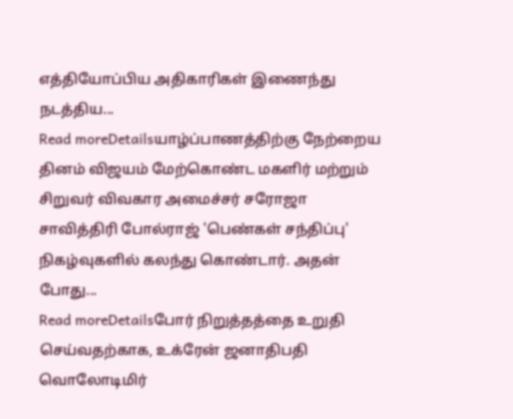எத்தியோப்பிய அதிகாரிகள் இணைந்து நடத்திய...
Read moreDetailsயாழ்ப்பாணத்திற்கு நேற்றைய தினம் விஜயம் மேற்கொண்ட மகளிர் மற்றும் சிறுவர் விவகார அமைச்சர் சரோஜா சாவித்திரி போல்ராஜ் 'பெண்கள் சந்திப்பு' நிகழ்வுகளில் கலந்து கொண்டார். அதன் போது...
Read moreDetailsபோர் நிறுத்தத்தை உறுதி செய்வதற்காக, உக்ரேன் ஜனாதிபதி வொலோடிமிர்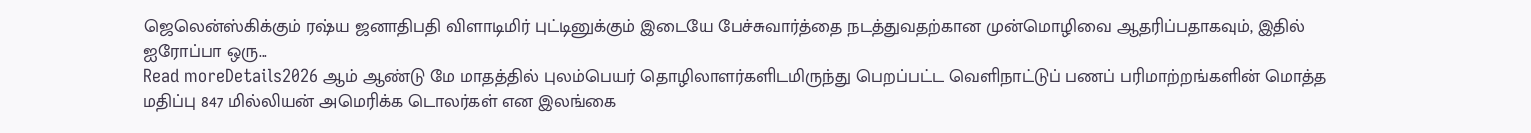ஜெலென்ஸ்கிக்கும் ரஷ்ய ஜனாதிபதி விளாடிமிர் புட்டினுக்கும் இடையே பேச்சுவார்த்தை நடத்துவதற்கான முன்மொழிவை ஆதரிப்பதாகவும், இதில் ஐரோப்பா ஒரு...
Read moreDetails2026 ஆம் ஆண்டு மே மாதத்தில் புலம்பெயர் தொழிலாளர்களிடமிருந்து பெறப்பட்ட வெளிநாட்டுப் பணப் பரிமாற்றங்களின் மொத்த மதிப்பு 847 மில்லியன் அமெரிக்க டொலர்கள் என இலங்கை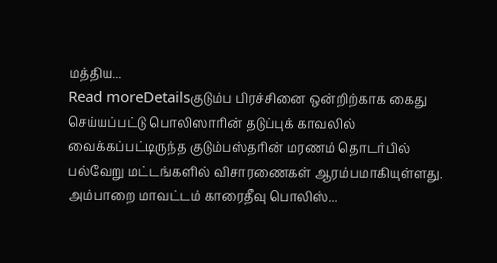மத்திய...
Read moreDetailsகுடும்ப பிரச்சினை ஒன்றிற்காக கைது செய்யப்பட்டு பொலிஸாரின் தடுப்புக் காவலில் வைக்கப்பட்டிருந்த குடும்பஸ்தரின் மரணம் தொடர்பில் பல்வேறு மட்டங்களில் விசாரணைகள் ஆரம்பமாகியுள்ளது. அம்பாறை மாவட்டம் காரைதீவு பொலிஸ்...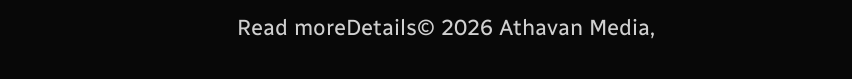Read moreDetails© 2026 Athavan Media,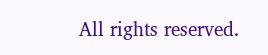All rights reserved.